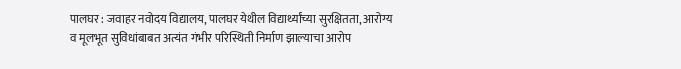पालघर : जवाहर नवोदय विद्यालय, पालघर येथील विद्यार्थ्यांच्या सुरक्षितता, आरोग्य व मूलभूत सुविधांबाबत अत्यंत गंभीर परिस्थिती निर्माण झाल्याचा आरोप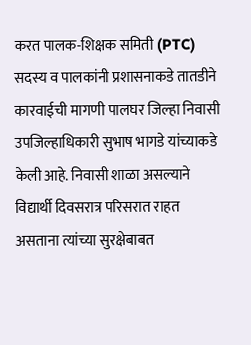करत पालक-शिक्षक समिती (PTC) सदस्य व पालकांनी प्रशासनाकडे तातडीने कारवाईची मागणी पालघर जिल्हा निवासी उपजिल्हाधिकारी सुभाष भागडे यांच्याकडे केली आहे. निवासी शाळा असल्याने विद्यार्थी दिवसरात्र परिसरात राहत असताना त्यांच्या सुरक्षेबाबत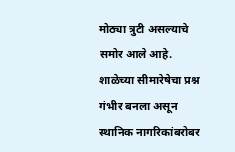मोठ्या त्रुटी असल्याचे समोर आले आहे.
शाळेच्या सीमारेषेचा प्रश्न गंभीर बनला असून स्थानिक नागरिकांबरोबर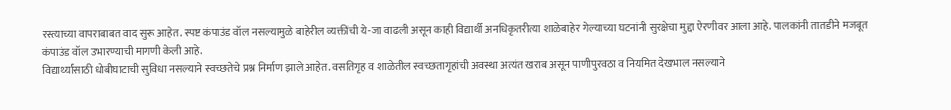रस्त्याच्या वापराबाबत वाद सुरू आहेत. स्पष्ट कंपाउंड वॉल नसल्यामुळे बाहेरील व्यक्तींची ये-जा वाढली असून काही विद्यार्थी अनधिकृतरीत्या शाळेबाहेर गेल्याच्या घटनांनी सुरक्षेचा मुद्दा ऐरणीवर आला आहे. पालकांनी तातडीने मजबूत कंपाउंड वॉल उभारण्याची मागणी केली आहे.
विद्यार्थ्यांसाठी धोबीघाटाची सुविधा नसल्याने स्वच्छतेचे प्रश्न निर्माण झाले आहेत. वसतिगृह व शाळेतील स्वच्छतागृहांची अवस्था अत्यंत खराब असून पाणीपुरवठा व नियमित देखभाल नसल्याने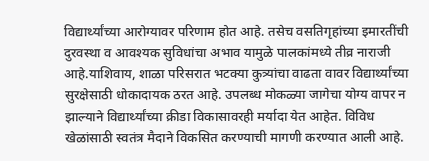विद्यार्थ्यांच्या आरोग्यावर परिणाम होत आहे. तसेच वसतिगृहांच्या इमारतींची दुरवस्था व आवश्यक सुविधांचा अभाव यामुळे पालकांमध्ये तीव्र नाराजी आहे.याशिवाय, शाळा परिसरात भटक्या कुत्र्यांचा वाढता वावर विद्यार्थ्यांच्या सुरक्षेसाठी धोकादायक ठरत आहे. उपलब्ध मोकळ्या जागेचा योग्य वापर न झाल्याने विद्यार्थ्यांच्या क्रीडा विकासावरही मर्यादा येत आहेत. विविध खेळांसाठी स्वतंत्र मैदाने विकसित करण्याची मागणी करण्यात आली आहे.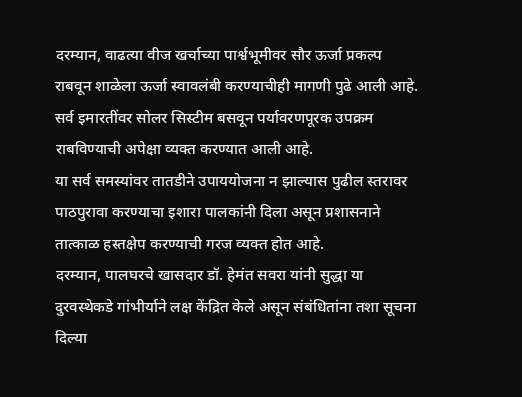दरम्यान, वाढत्या वीज खर्चाच्या पार्श्वभूमीवर सौर ऊर्जा प्रकल्प राबवून शाळेला ऊर्जा स्वावलंबी करण्याचीही मागणी पुढे आली आहे. सर्व इमारतींवर सोलर सिस्टीम बसवून पर्यावरणपूरक उपक्रम राबविण्याची अपेक्षा व्यक्त करण्यात आली आहे.
या सर्व समस्यांवर तातडीने उपाययोजना न झाल्यास पुढील स्तरावर पाठपुरावा करण्याचा इशारा पालकांनी दिला असून प्रशासनाने तात्काळ हस्तक्षेप करण्याची गरज व्यक्त होत आहे.
दरम्यान, पालघरचे खासदार डॉ. हेमंत सवरा यांनी सुद्धा या दुरवस्थेकडे गांभीर्याने लक्ष केंद्रित केले असून संबंधितांना तशा सूचना दिल्या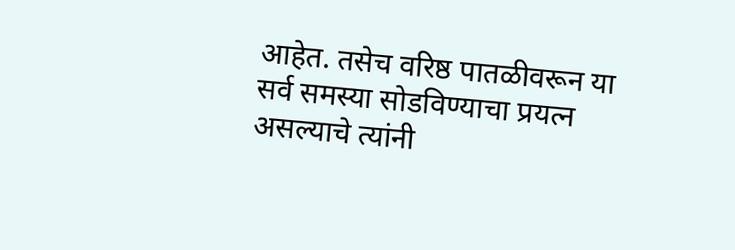आहेत. तसेच वरिष्ठ पातळीवरून या सर्व समस्या सोडविण्याचा प्रयत्न असल्याचे त्यांनी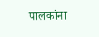पालकांना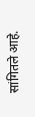सांगितले आहे.